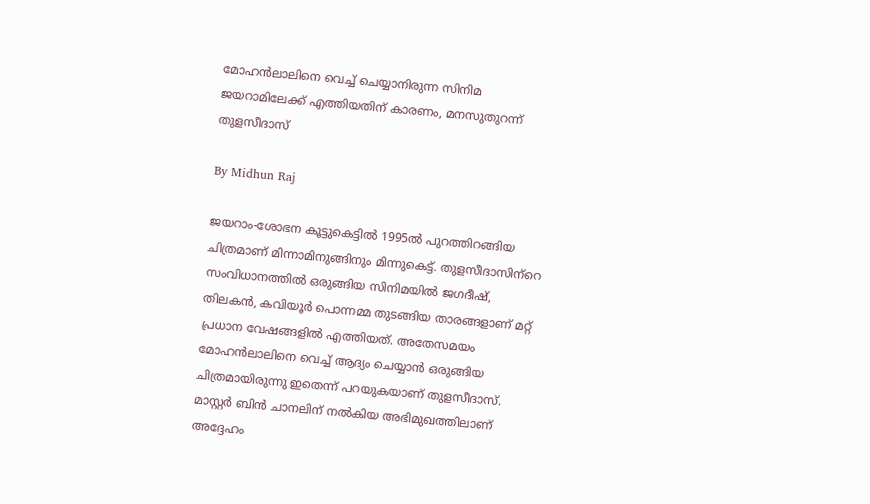മോഹന്‍ലാലിനെ വെച്ച് ചെയ്യാനിരുന്ന സിനിമ ജയറാമിലേക്ക് എത്തിയതിന് കാരണം, മനസുതുറന്ന് തുളസീദാസ്

By Midhun Raj

ജയറാം-ശോഭന കൂട്ടുകെട്ടില്‍ 1995ല്‍ പുറത്തിറങ്ങിയ ചിത്രമാണ് മിന്നാമിനുങ്ങിനും മിന്നുകെട്ട്. തുളസീദാസിന്‌റെ സംവിധാനത്തില്‍ ഒരുങ്ങിയ സിനിമയില്‍ ജഗദീഷ്, തിലകന്‍, കവിയൂര്‍ പൊന്നമ്മ തുടങ്ങിയ താരങ്ങളാണ് മറ്റ് പ്രധാന വേഷങ്ങളില്‍ എത്തിയത്. അതേസമയം മോഹന്‍ലാലിനെ വെച്ച് ആദ്യം ചെയ്യാന്‍ ഒരുങ്ങിയ ചിത്രമായിരുന്നു ഇതെന്ന് പറയുകയാണ് തുളസീദാസ്. മാസ്റ്റര്‍ ബിന്‍ ചാനലിന് നല്‍കിയ അഭിമുഖത്തിലാണ് അദ്ദേഹം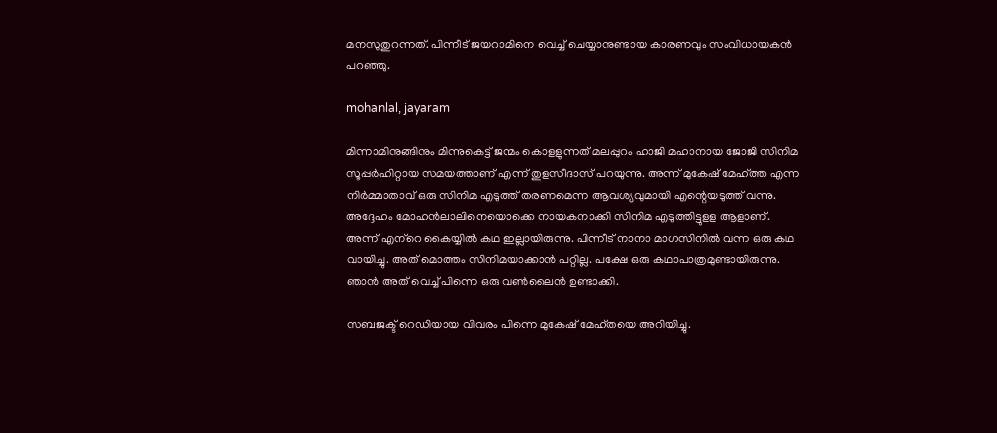മനസുതുറന്നത്. പിന്നീട് ജയറാമിനെ വെച്ച് ചെയ്യാനുണ്ടായ കാരണവും സംവിധായകന്‍ പറഞ്ഞു.

mohanlal, jayaram

മിന്നാമിനുങ്ങിനും മിന്നുകെട്ട് ജന്മം കൊളളുന്നത് മലപ്പുറം ഹാജി മഹാനായ ജോജി സിനിമ സൂപ്പര്‍ഹിറ്റായ സമയത്താണ് എന്ന് തുളസീദാസ് പറയുന്നു. അന്ന് മുകേഷ് മേഹ്ത്ത എന്ന നിര്‍മ്മാതാവ് ഒരു സിനിമ എടുത്ത് തരണമെന്ന ആവശ്യവുമായി എന്റെയടുത്ത് വന്നു. അദ്ദേഹം മോഹന്‍ലാലിനെയൊക്കെ നായകനാക്കി സിനിമ എടുത്തിട്ടുളള ആളാണ്. അന്ന് എന്‌റെ കൈയ്യില്‍ കഥ ഇല്ലായിരുന്നു. പിന്നീട് നാനാ മാഗസിനില്‍ വന്ന ഒരു കഥ വായിച്ചു. അത് മൊത്തം സിനിമയാക്കാന്‍ പറ്റില്ല. പക്ഷേ ഒരു കഥാപാത്രമുണ്ടായിരുന്നു. ഞാന്‍ അത് വെച്ച് പിന്നെ ഒരു വണ്‍ലൈന്‍ ഉണ്ടാക്കി.

സബജക്ട് റെഡിയായ വിവരം പിന്നെ മുകേഷ് മേഹ്തയെ അറിയിച്ചു.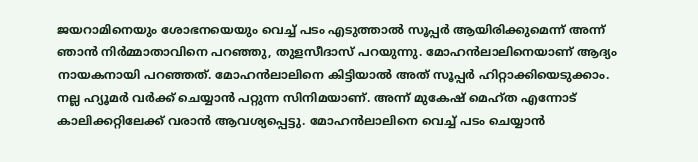ജയറാമിനെയും ശോഭനയെയും വെച്ച് പടം എടുത്താല്‍ സൂപ്പര്‍ ആയിരിക്കുമെന്ന് അന്ന് ഞാന്‍ നിര്‍മ്മാതാവിനെ പറഞ്ഞു, തുളസീദാസ് പറയുന്നു. മോഹന്‍ലാലിനെയാണ് ആദ്യം നായകനായി പറഞ്ഞത്. മോഹന്‍ലാലിനെ കിട്ടിയാല്‍ അത് സൂപ്പര്‍ ഹിറ്റാക്കിയെടുക്കാം. നല്ല ഹ്യൂമര്‍ വര്‍ക്ക് ചെയ്യാന്‍ പറ്റുന്ന സിനിമയാണ്. അന്ന് മുകേഷ് മെഹ്ത എന്നോട് കാലിക്കറ്റിലേക്ക് വരാന്‍ ആവശ്യപ്പെട്ടു. മോഹന്‍ലാലിനെ വെച്ച് പടം ചെയ്യാന്‍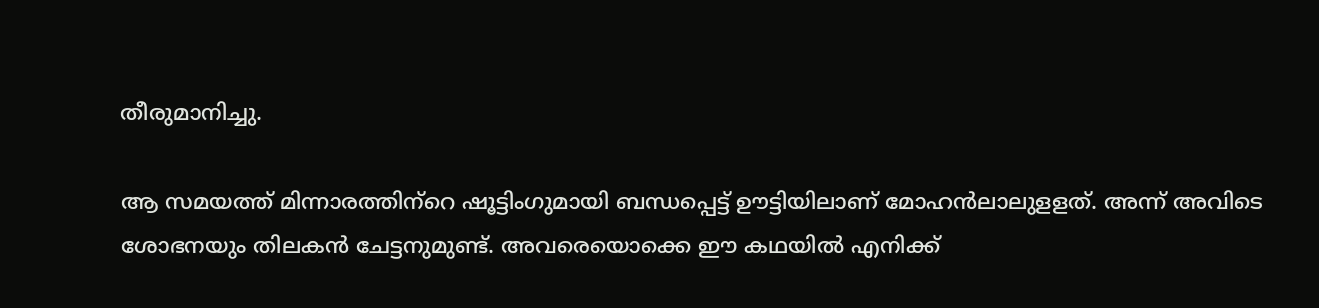തീരുമാനിച്ചു.

ആ സമയത്ത് മിന്നാരത്തിന്‌റെ ഷൂട്ടിംഗുമായി ബന്ധപ്പെട്ട് ഊട്ടിയിലാണ് മോഹന്‍ലാലുളളത്. അന്ന് അവിടെ ശോഭനയും തിലകന്‍ ചേട്ടനുമുണ്ട്. അവരെയൊക്കെ ഈ കഥയില്‍ എനിക്ക്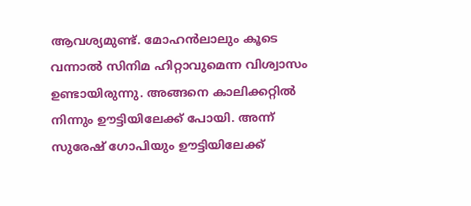ആവശ്യമുണ്ട്. മോഹന്‍ലാലും കൂടെ വന്നാല്‍ സിനിമ ഹിറ്റാവുമെന്ന വിശ്വാസം ഉണ്ടായിരുന്നു. അങ്ങനെ കാലിക്കറ്റില്‍ നിന്നും ഊട്ടിയിലേക്ക് പോയി. അന്ന് സുരേഷ് ഗോപിയും ഊട്ടിയിലേക്ക്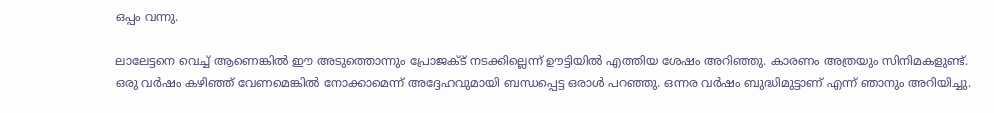ഒപ്പം വന്നു.

ലാലേട്ടനെ വെച്ച് ആണെങ്കില്‍ ഈ അടുത്തൊന്നും പ്രോജക്ട് നടക്കില്ലെന്ന് ഊട്ടിയില്‍ എത്തിയ ശേഷം അറിഞ്ഞു. കാരണം അത്രയും സിനിമകളുണ്ട്. ഒരു വര്‍ഷം കഴിഞ്ഞ് വേണമെങ്കില്‍ നോക്കാമെന്ന് അദ്ദേഹവുമായി ബന്ധപ്പെട്ട ഒരാള്‍ പറഞ്ഞു. ഒന്നര വര്‍ഷം ബുദ്ധിമുട്ടാണ് എന്ന് ഞാനും അറിയിച്ചു.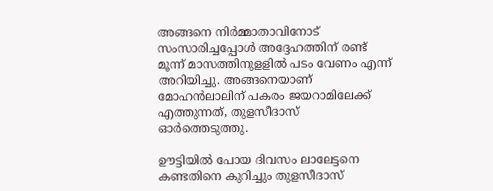അങ്ങനെ നിര്‍മ്മാതാവിനോട് സംസാരിച്ചപ്പോള്‍ അദ്ദേഹത്തിന് രണ്ട് മൂന്ന് മാസത്തിനുളളില്‍ പടം വേണം എന്ന് അറിയിച്ചു. അങ്ങനെയാണ് മോഹന്‍ലാലിന് പകരം ജയറാമിലേക്ക് എത്തുന്നത്, തുളസീദാസ് ഓര്‍ത്തെടുത്തു.

ഊട്ടിയില്‍ പോയ ദിവസം ലാലേട്ടനെ കണ്ടതിനെ കുറിച്ചും തുളസീദാസ്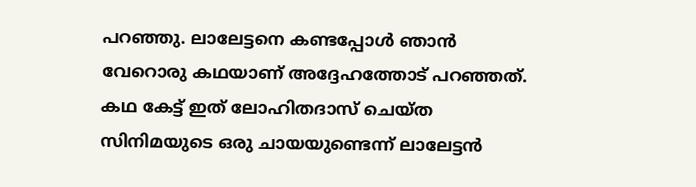പറഞ്ഞു. ലാലേട്ടനെ കണ്ടപ്പോള്‍ ഞാന്‍ വേറൊരു കഥയാണ് അദ്ദേഹത്തോട് പറഞ്ഞത്. കഥ കേട്ട് ഇത് ലോഹിതദാസ് ചെയ്ത സിനിമയുടെ ഒരു ചായയുണ്ടെന്ന് ലാലേട്ടന്‍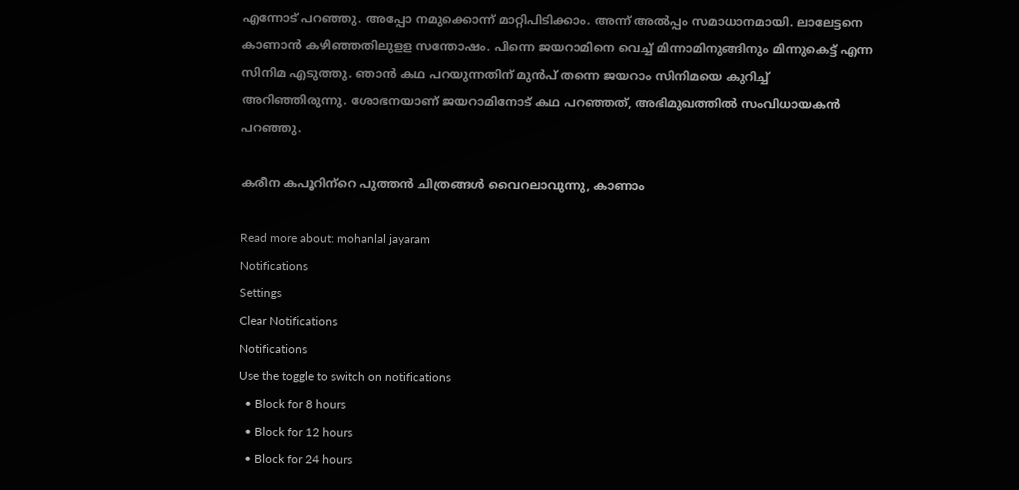എന്നോട് പറഞ്ഞു. അപ്പോ നമുക്കൊന്ന് മാറ്റിപിടിക്കാം. അന്ന് അല്‍പ്പം സമാധാനമായി. ലാലേട്ടനെ കാണാന്‍ കഴിഞ്ഞതിലുളള സന്തോഷം. പിന്നെ ജയറാമിനെ വെച്ച് മിന്നാമിനുങ്ങിനും മിന്നുകെട്ട് എന്ന സിനിമ എടുത്തു. ഞാന്‍ കഥ പറയുന്നതിന് മുന്‍പ് തന്നെ ജയറാം സിനിമയെ കുറിച്ച് അറിഞ്ഞിരുന്നു. ശോഭനയാണ് ജയറാമിനോട് കഥ പറഞ്ഞത്, അഭിമുഖത്തില്‍ സംവിധായകന്‍ പറഞ്ഞു.

കരീന കപൂറിന്‌റെ പുത്തന്‍ ചിത്രങ്ങള്‍ വൈറലാവുന്നു, കാണാം

Read more about: mohanlal jayaram
Notifications
Settings
Clear Notifications
Notifications
Use the toggle to switch on notifications
  • Block for 8 hours
  • Block for 12 hours
  • Block for 24 hours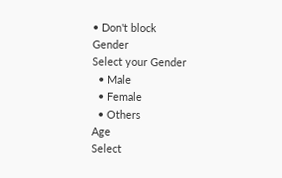• Don't block
Gender
Select your Gender
  • Male
  • Female
  • Others
Age
Select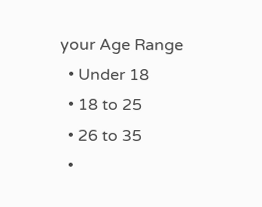your Age Range
  • Under 18
  • 18 to 25
  • 26 to 35
  •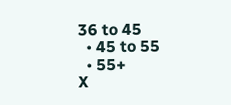36 to 45
  • 45 to 55
  • 55+
X